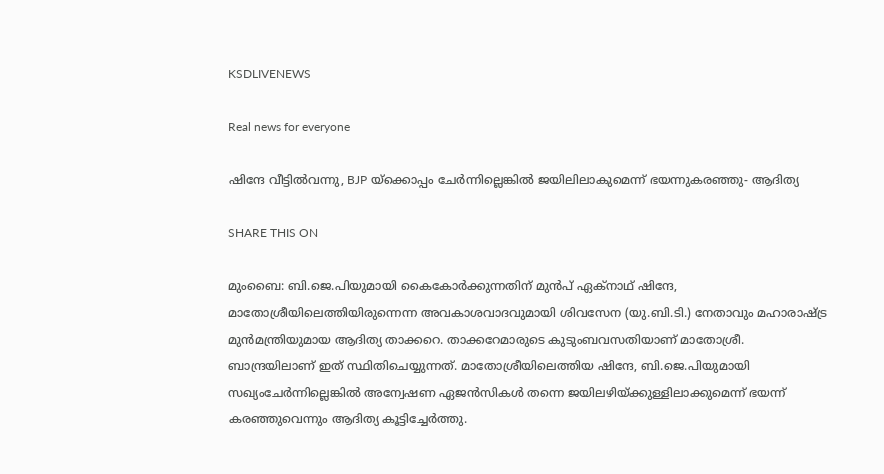KSDLIVENEWS

Real news for everyone

ഷിന്ദേ വീട്ടില്‍വന്നു, BJP യ്‌ക്കൊപ്പം ചേര്‍ന്നില്ലെങ്കില്‍ ജയിലിലാകുമെന്ന് ഭയന്നുകരഞ്ഞു- ആദിത്യ

SHARE THIS ON

മുംബൈ: ബി.ജെ.പിയുമായി കൈകോര്‍ക്കുന്നതിന് മുന്‍പ് ഏക്‌നാഥ് ഷിന്ദേ, മാതോശ്രീയിലെത്തിയിരുന്നെന്ന അവകാശവാദവുമായി ശിവസേന (യു.ബി.ടി.) നേതാവും മഹാരാഷ്ട്ര മുന്‍മന്ത്രിയുമായ ആദിത്യ താക്കറെ. താക്കറേമാരുടെ കുടുംബവസതിയാണ് മാതോശ്രീ. ബാന്ദ്രയിലാണ് ഇത് സ്ഥിതിചെയ്യുന്നത്. മാതോശ്രീയിലെത്തിയ ഷിന്ദേ, ബി.ജെ.പിയുമായി സഖ്യംചേര്‍ന്നില്ലെങ്കില്‍ അന്വേഷണ ഏജന്‍സികള്‍ തന്നെ ജയിലഴിയ്ക്കുള്ളിലാക്കുമെന്ന് ഭയന്ന് കരഞ്ഞുവെന്നും ആദിത്യ കൂട്ടിച്ചേര്‍ത്തു.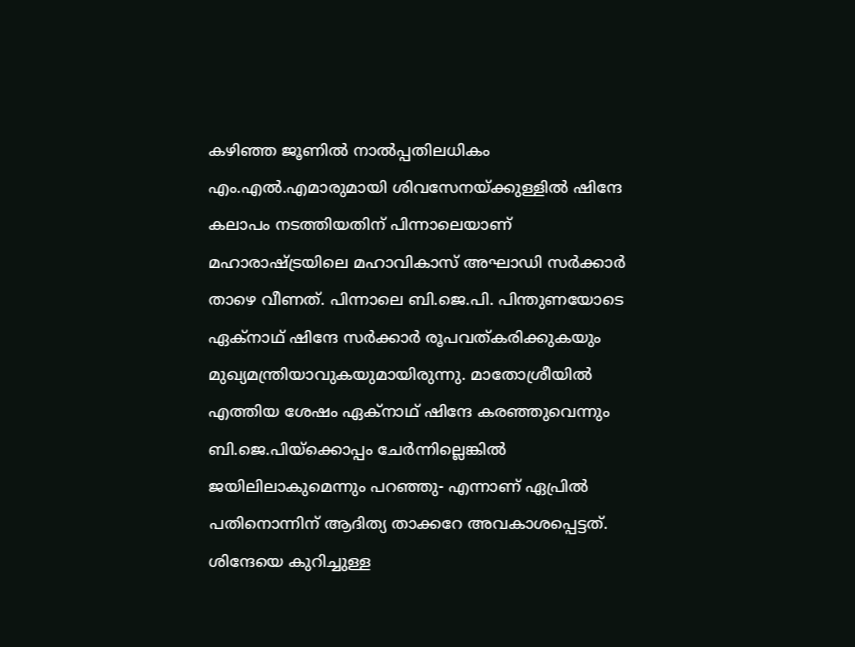കഴിഞ്ഞ ജൂണില്‍ നാല്‍പ്പതിലധികം എം.എല്‍.എമാരുമായി ശിവസേനയ്ക്കുള്ളില്‍ ഷിന്ദേ കലാപം നടത്തിയതിന് പിന്നാലെയാണ് മഹാരാഷ്ട്രയിലെ മഹാവികാസ് അഘാഡി സര്‍ക്കാര്‍ താഴെ വീണത്. പിന്നാലെ ബി.ജെ.പി. പിന്തുണയോടെ ഏക്‌നാഥ് ഷിന്ദേ സര്‍ക്കാര്‍ രൂപവത്കരിക്കുകയും മുഖ്യമന്ത്രിയാവുകയുമായിരുന്നു. മാതോശ്രീയില്‍ എത്തിയ ശേഷം ഏക്‌നാഥ് ഷിന്ദേ കരഞ്ഞുവെന്നും ബി.ജെ.പിയ്‌ക്കൊപ്പം ചേര്‍ന്നില്ലെങ്കില്‍ ജയിലിലാകുമെന്നും പറഞ്ഞു- എന്നാണ് ഏപ്രില്‍ പതിനൊന്നിന് ആദിത്യ താക്കറേ അവകാശപ്പെട്ടത്. ശിന്ദേയെ കുറിച്ചുള്ള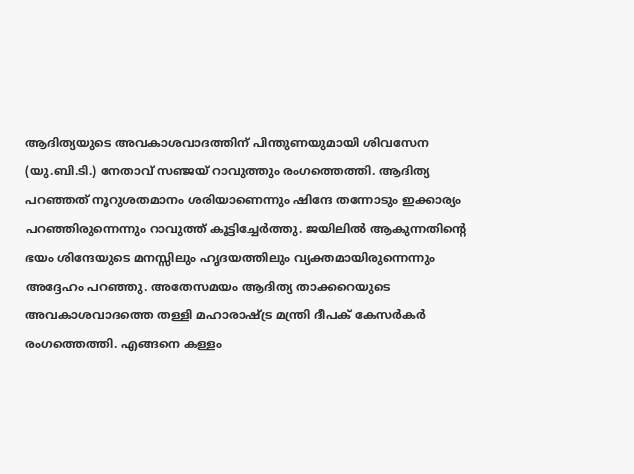ആദിത്യയുടെ അവകാശവാദത്തിന് പിന്തുണയുമായി ശിവസേന (യു.ബി.ടി.) നേതാവ് സഞ്ജയ് റാവുത്തും രംഗത്തെത്തി. ആദിത്യ പറഞ്ഞത് നൂറുശതമാനം ശരിയാണെന്നും ഷിന്ദേ തന്നോടും ഇക്കാര്യം പറഞ്ഞിരുന്നെന്നും റാവുത്ത് കൂട്ടിച്ചേര്‍ത്തു. ജയിലില്‍ ആകുന്നതിന്റെ ഭയം ശിന്ദേയുടെ മനസ്സിലും ഹൃദയത്തിലും വ്യക്തമായിരുന്നെന്നും അദ്ദേഹം പറഞ്ഞു. അതേസമയം ആദിത്യ താക്കറെയുടെ അവകാശവാദത്തെ തള്ളി മഹാരാഷ്ട്ര മന്ത്രി ദീപക് കേസര്‍കര്‍ രംഗത്തെത്തി. എങ്ങനെ കള്ളം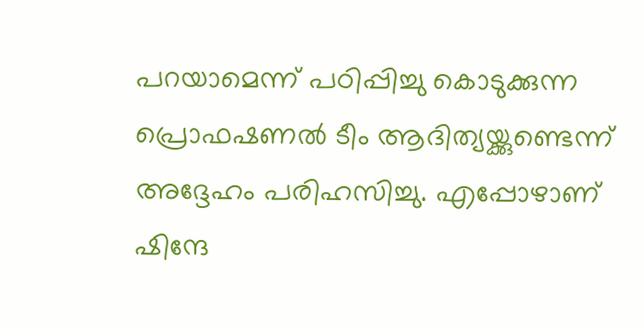പറയാമെന്ന് പഠിപ്പിച്ചു കൊടുക്കുന്ന പ്രൊഫഷണല്‍ ടീം ആദിത്യയ്ക്കുണ്ടെന്ന് അദ്ദേഹം പരിഹസിച്ചു. എപ്പോഴാണ് ഷിന്ദേ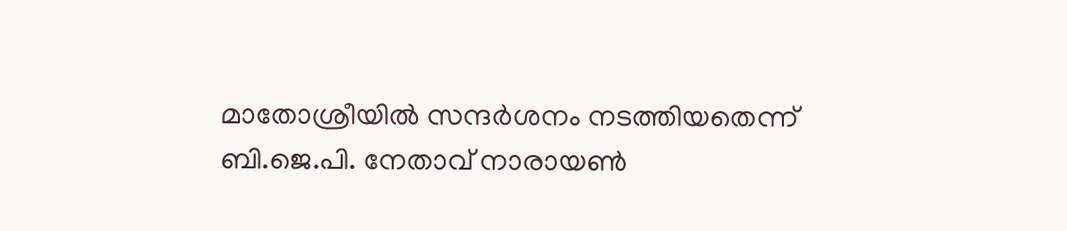മാതോശ്രീയില്‍ സന്ദര്‍ശനം നടത്തിയതെന്ന് ബി.ജെ.പി. നേതാവ് നാരായണ്‍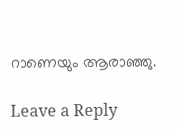റാണെയും ആരാഞ്ഞു.

Leave a Reply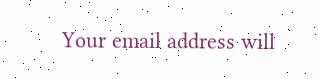Your email address will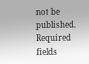not be published. Required fields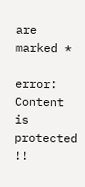are marked *

error: Content is protected !!